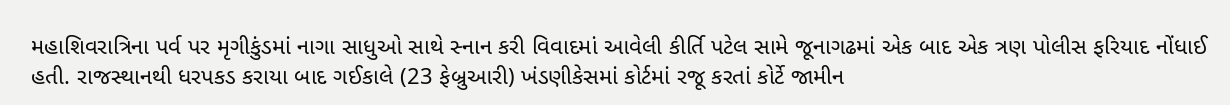મહાશિવરાત્રિના પર્વ પર મૃગીકુંડમાં નાગા સાધુઓ સાથે સ્નાન કરી વિવાદમાં આવેલી કીર્તિ પટેલ સામે જૂનાગઢમાં એક બાદ એક ત્રણ પોલીસ ફરિયાદ નોંધાઈ હતી. રાજસ્થાનથી ધરપકડ કરાયા બાદ ગઈકાલે (23 ફેબ્રુઆરી) ખંડણીકેસમાં કોર્ટમાં રજૂ કરતાં કોર્ટે જામીન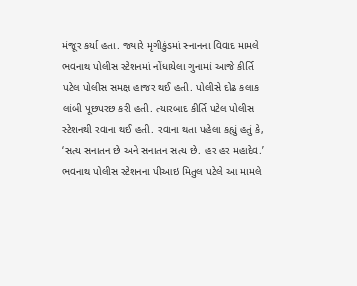મંજૂર કર્યા હતા. જ્યારે મૃગીકુંડમાં સ્નાનના વિવાદ મામલે ભવનાથ પોલીસ સ્ટેશનમાં નોંધાયેલા ગુનામાં આજે કીર્તિ પટેલ પોલીસ સમક્ષ હાજર થઈ હતી. પોલીસે દોઢ કલાક લાંબી પૂછપરછ કરી હતી. ત્યારબાદ કીર્તિ પટેલ પોલીસ સ્ટેશનથી રવાના થઈ હતી. રવાના થતા પહેલા કહ્યું હતું કે, ‘સત્ય સનાતન છે અને સનાતન સત્ય છે. હર હર મહાદેવ.’
ભવનાથ પોલીસ સ્ટેશનના પીઆઇ મિતુલ પટેલે આ મામલે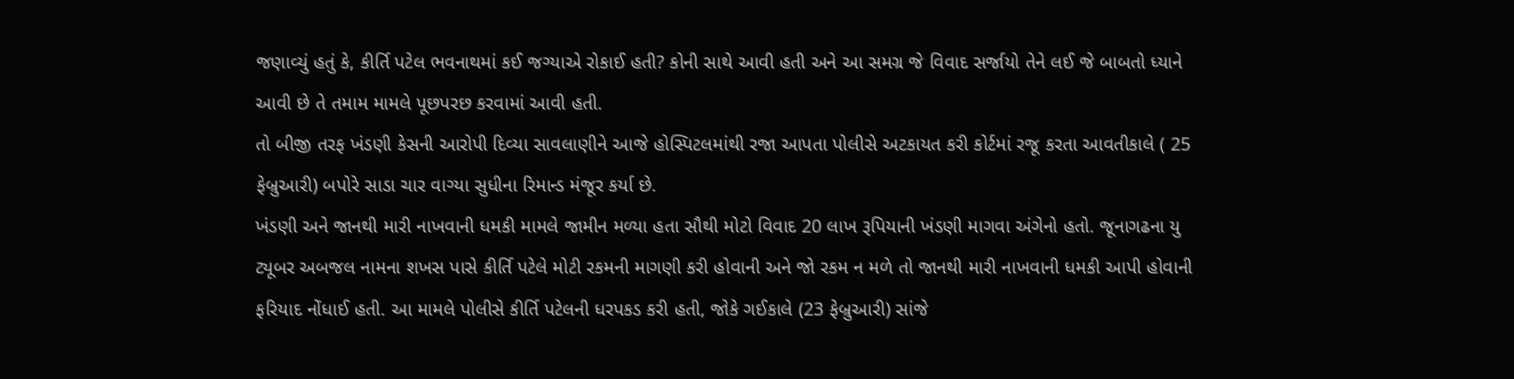જણાવ્યું હતું કે, કીર્તિ પટેલ ભવનાથમાં કઈ જગ્યાએ રોકાઈ હતી? કોની સાથે આવી હતી અને આ સમગ્ર જે વિવાદ સર્જાયો તેને લઈ જે બાબતો ધ્યાને આવી છે તે તમામ મામલે પૂછપરછ કરવામાં આવી હતી.
તો બીજી તરફ ખંડણી કેસની આરોપી દિવ્યા સાવલાણીને આજે હોસ્પિટલમાંથી રજા આપતા પોલીસે અટકાયત કરી કોર્ટમાં રજૂ કરતા આવતીકાલે ( 25 ફેબ્રુઆરી) બપોરે સાડા ચાર વાગ્યા સુધીના રિમાન્ડ મંજૂર કર્યા છે.
ખંડણી અને જાનથી મારી નાખવાની ધમકી મામલે જામીન મળ્યા હતા સૌથી મોટો વિવાદ 20 લાખ રૂપિયાની ખંડણી માગવા અંગેનો હતો. જૂનાગઢના યુ ટ્યૂબર અબજલ નામના શખસ પાસે કીર્તિ પટેલે મોટી રકમની માગણી કરી હોવાની અને જો રકમ ન મળે તો જાનથી મારી નાખવાની ધમકી આપી હોવાની ફરિયાદ નોંધાઈ હતી. આ મામલે પોલીસે કીર્તિ પટેલની ધરપકડ કરી હતી, જોકે ગઈકાલે (23 ફેબ્રુઆરી) સાંજે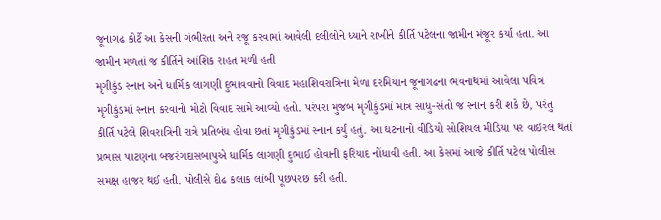જૂનાગઢ કોર્ટે આ કેસની ગંભીરતા અને રજૂ કરવામાં આવેલી દલીલોને ધ્યાને રાખીને કીર્તિ પટેલના જામીન મંજૂર કર્યા હતા. આ જામીન મળતાં જ કીર્તિને આંશિક રાહત મળી હતી
મૃગીકુંડ સ્નાન અને ધાર્મિક લાગણી દુભાવવાનો વિવાદ મહાશિવરાત્રિના મેળા દરમિયાન જૂનાગઢના ભવનાથમાં આવેલા પવિત્ર મૃગીકુંડમાં સ્નાન કરવાનો મોટો વિવાદ સામે આવ્યો હતો. પરંપરા મુજબ મૃગીકુંડમાં માત્ર સાધુ-સંતો જ સ્નાન કરી શકે છે, પરંતુ કીર્તિ પટેલે શિવરાત્રિની રાત્રે પ્રતિબંધ હોવા છતાં મૃગીકુંડમાં સ્નાન કર્યું હતું. આ ઘટનાનો વીડિયો સોશિયલ મીડિયા પર વાઇરલ થતાં પ્રભાસ પાટણના બજરંગદાસબાપુએ ધાર્મિક લાગણી દુભાઈ હોવાની ફરિયાદ નોંધાવી હતી. આ કેસમાં આજે કીર્તિ પટેલ પોલીસ સમક્ષ હાજર થઈ હતી. પોલીસે દોઢ કલાક લાંબી પૂછપરછ કરી હતી.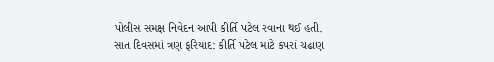પોલીસ સમક્ષ નિવેદન આપી કીર્તિ પટેલ રવાના થઈ હતી.
સાત દિવસમાં ત્રણ ફરિયાદ: કીર્તિ પટેલ માટે કપરાં ચઢાણ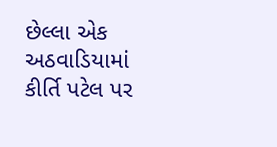છેલ્લા એક અઠવાડિયામાં કીર્તિ પટેલ પર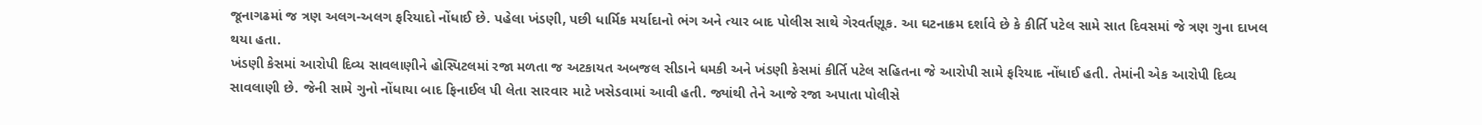જૂનાગઢમાં જ ત્રણ અલગ-અલગ ફરિયાદો નોંધાઈ છે. પહેલા ખંડણી, પછી ધાર્મિક મર્યાદાનો ભંગ અને ત્યાર બાદ પોલીસ સાથે ગેરવર્તણૂક. આ ઘટનાક્રમ દર્શાવે છે કે કીર્તિ પટેલ સામે સાત દિવસમાં જે ત્રણ ગુના દાખલ થયા હતા.
ખંડણી કેસમાં આરોપી દિવ્ય સાવલાણીને હોસ્પિટલમાં રજા મળતા જ અટકાયત અબજલ સીડાને ધમકી અને ખંડણી કેસમાં કીર્તિ પટેલ સહિતના જે આરોપી સામે ફરિયાદ નોંધાઈ હતી. તેમાંની એક આરોપી દિવ્ય સાવલાણી છે. જેની સામે ગુનો નોંધાયા બાદ ફિનાઈલ પી લેતા સારવાર માટે ખસેડવામાં આવી હતી. જ્યાંથી તેને આજે રજા અપાતા પોલીસે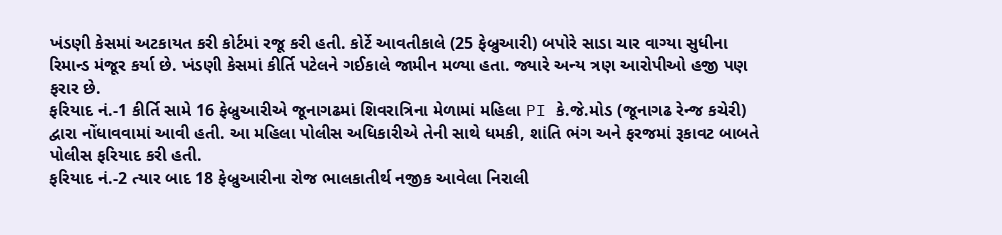ખંડણી કેસમાં અટકાયત કરી કોર્ટમાં રજૂ કરી હતી. કોર્ટે આવતીકાલે (25 ફેબ્રુઆરી) બપોરે સાડા ચાર વાગ્યા સુધીના રિમાન્ડ મંજૂર કર્યા છે. ખંડણી કેસમાં કીર્તિ પટેલને ગઈકાલે જામીન મળ્યા હતા. જ્યારે અન્ય ત્રણ આરોપીઓ હજી પણ ફરાર છે.
ફરિયાદ નં.-1 કીર્તિ સામે 16 ફેબ્રુઆરીએ જૂનાગઢમાં શિવરાત્રિના મેળામાં મહિલા PI કે.જે.મોડ (જૂનાગઢ રેન્જ કચેરી) દ્વારા નોંધાવવામાં આવી હતી. આ મહિલા પોલીસ અધિકારીએ તેની સાથે ધમકી, શાંતિ ભંગ અને ફરજમાં રૂકાવટ બાબતે પોલીસ ફરિયાદ કરી હતી.
ફરિયાદ નં.-2 ત્યાર બાદ 18 ફેબ્રુઆરીના રોજ ભાલકાતીર્થ નજીક આવેલા નિરાલી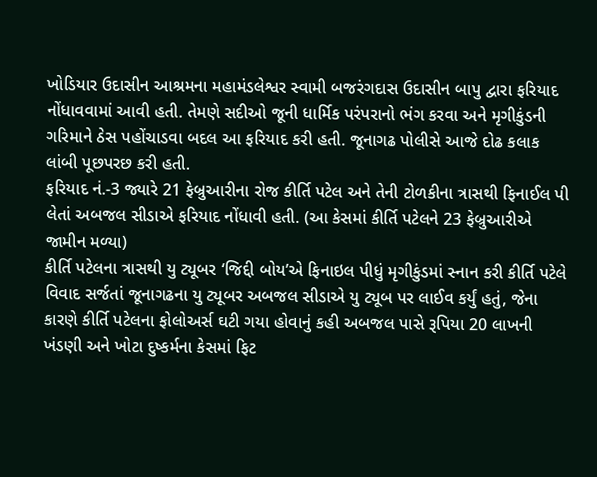ખોડિયાર ઉદાસીન આશ્રમના મહામંડલેશ્વર સ્વામી બજરંગદાસ ઉદાસીન બાપુ દ્વારા ફરિયાદ નોંધાવવામાં આવી હતી. તેમણે સદીઓ જૂની ધાર્મિક પરંપરાનો ભંગ કરવા અને મૃગીકુંડની ગરિમાને ઠેસ પહોંચાડવા બદલ આ ફરિયાદ કરી હતી. જૂનાગઢ પોલીસે આજે દોઢ કલાક લાંબી પૂછપરછ કરી હતી.
ફરિયાદ નં.-3 જ્યારે 21 ફેબ્રુઆરીના રોજ કીર્તિ પટેલ અને તેની ટોળકીના ત્રાસથી ફિનાઈલ પી લેતાં અબજલ સીડાએ ફરિયાદ નોંધાવી હતી. (આ કેસમાં કીર્તિ પટેલને 23 ફેબ્રુઆરીએ જામીન મળ્યા)
કીર્તિ પટેલના ત્રાસથી યુ ટ્યૂબર ‘જિદ્દી બોય’એ ફિનાઇલ પીધું મૃગીકુંડમાં સ્નાન કરી કીર્તિ પટેલે વિવાદ સર્જતાં જૂનાગઢના યુ ટ્યૂબર અબજલ સીડાએ યુ ટ્યૂબ પર લાઈવ કર્યું હતું, જેના કારણે કીર્તિ પટેલના ફોલોઅર્સ ઘટી ગયા હોવાનું કહી અબજલ પાસે રૂપિયા 20 લાખની ખંડણી અને ખોટા દુષ્કર્મના કેસમાં ફિટ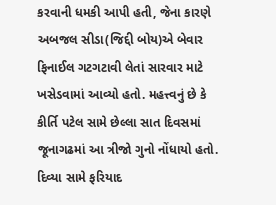કરવાની ધમકી આપી હતી, જેના કારણે અબજલ સીડા(જિદ્દી બોય)એ બેવાર ફિનાઈલ ગટગટાવી લેતાં સારવાર માટે ખસેડવામાં આવ્યો હતો. મહત્ત્વનું છે કે કીર્તિ પટેલ સામે છેલ્લા સાત દિવસમાં જૂનાગઢમાં આ ત્રીજો ગુનો નોંધાયો હતો.
દિવ્યા સામે ફરિયાદ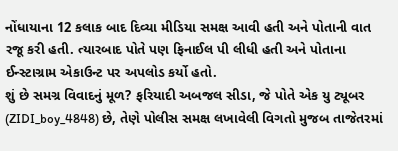નોંધાયાના 12 કલાક બાદ દિવ્યા મીડિયા સમક્ષ આવી હતી અને પોતાની વાત રજૂ કરી હતી. ત્યારબાદ પોતે પણ ફિનાઈલ પી લીધી હતી અને પોતાના ઈન્સ્ટાગ્રામ એકાઉન્ટ પર અપલોડ કર્યો હતો.
શું છે સમગ્ર વિવાદનું મૂળ? ફરિયાદી અબજલ સીડા, જે પોતે એક યુ ટ્યૂબર (ZIDI_boy_4848) છે, તેણે પોલીસ સમક્ષ લખાવેલી વિગતો મુજબ તાજેતરમાં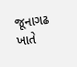જૂનાગઢ ખાતે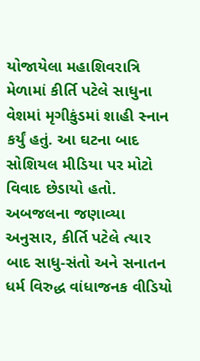યોજાયેલા મહાશિવરાત્રિ મેળામાં કીર્તિ પટેલે સાધુના વેશમાં મૃગીકુંડમાં શાહી સ્નાન કર્યું હતું. આ ઘટના બાદ સોશિયલ મીડિયા પર મોટો વિવાદ છેડાયો હતો. અબજલના જણાવ્યા અનુસાર, કીર્તિ પટેલે ત્યાર બાદ સાધુ-સંતો અને સનાતન ધર્મ વિરુદ્ધ વાંધાજનક વીડિયો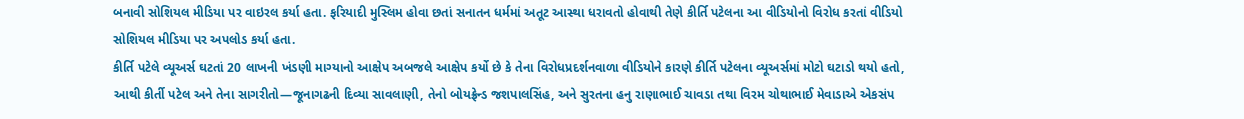બનાવી સોશિયલ મીડિયા પર વાઇરલ કર્યા હતા. ફરિયાદી મુસ્લિમ હોવા છતાં સનાતન ધર્મમાં અતૂટ આસ્થા ધરાવતો હોવાથી તેણે કીર્તિ પટેલના આ વીડિયોનો વિરોધ કરતાં વીડિયો સોશિયલ મીડિયા પર અપલોડ કર્યા હતા.
કીર્તિ પટેલે વ્યૂઅર્સ ઘટતાં 20 લાખની ખંડણી માગ્યાનો આક્ષેપ અબજલે આક્ષેપ કર્યો છે કે તેના વિરોધપ્રદર્શનવાળા વીડિયોને કારણે કીર્તિ પટેલના વ્યૂઅર્સમાં મોટો ઘટાડો થયો હતો, આથી કીર્તી પટેલ અને તેના સાગરીતો—જૂનાગઢની દિવ્યા સાવલાણી, તેનો બોયફ્રેન્ડ જશપાલસિંહ, અને સુરતના હનુ રાણાભાઈ ચાવડા તથા વિરમ ચોથાભાઈ મેવાડાએ એકસંપ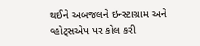થઈને અબજલને ઇન્સ્ટાગ્રામ અને વ્હોટ્સએપ પર કોલ કરી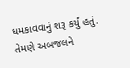ધમકાવવાનું શરૂ કર્યું હતું. તેમણે અબજલને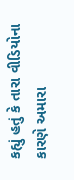કહ્યું હતું કે તારા વીડિયોના કારણે અમારા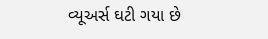વ્યૂઅર્સ ઘટી ગયા છે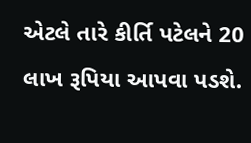એટલે તારે કીર્તિ પટેલને 20 લાખ રૂપિયા આપવા પડશે.